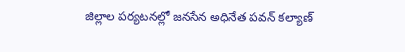జిల్లాల పర్యటనల్లో జనసేన అధినేత పవన్ కల్యాణ్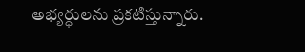అభ్యర్ధులను ప్రకటిస్తున్నారు.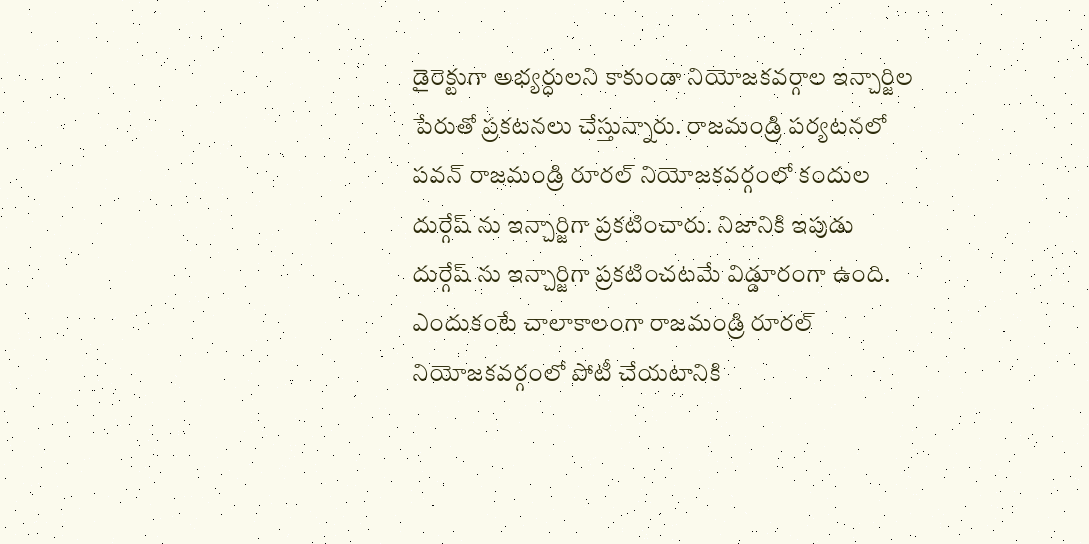డైరెక్టుగా అభ్యర్ధులని కాకుండా నియోజకవర్గాల ఇన్చార్జిల పేరుతో ప్రకటనలు చేస్తున్నారు. రాజమండ్రి పర్యటనలో పవన్ రాజమండ్రి రూరల్ నియోజకవర్గంలో కందుల దుర్గేష్ ను ఇన్చార్జిగా ప్రకటించారు. నిజానికి ఇపుడు దుర్గేష్ ను ఇన్చార్జిగా ప్రకటించటమే విడ్డూరంగా ఉంది. ఎందుకంటే చాలాకాలంగా రాజమండ్రి రూరల్ నియోజకవర్గంలో పోటీ చేయటానికి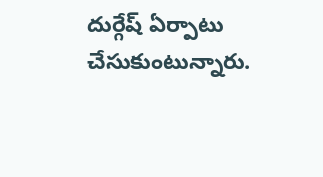దుర్గేష్ ఏర్పాటు చేసుకుంటున్నారు.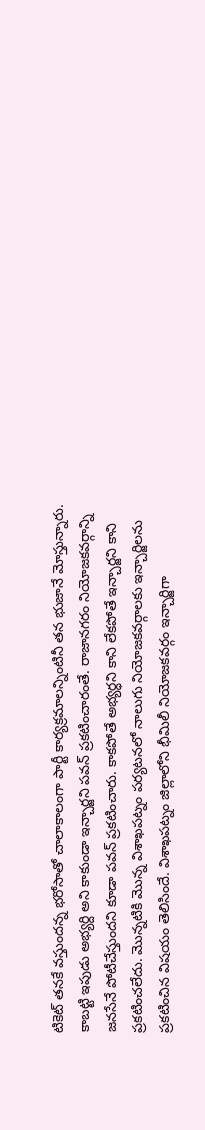టికెట్ తనకే వస్తుందన్న భరోసాతో చాలాకాలంగా పార్టీ కార్యక్రమాలన్నింటినీ తన భుజానే మోస్తున్నారు.
కాబట్టి ఇపుడు అభ్యర్ది అని కాకుండా ఇన్చార్జని పవన్ ప్రకటించారంతే. రాజానగరం నియోజకవర్గాన్ని జనసేనే పోటీచేస్తుందని కూడా పవన్ ప్రకటించారు. కాకపోతే అభ్యర్ధని కాని లేకపోతే ఇన్చార్జని కాని ప్రకటించలేదు. మొన్నటికి మొన్న విశాఖపట్నం పర్యటనలో నాలుగు నియోజకవర్గాలకు ఇన్చార్జిలను ప్రకటించిన విషయం తెలిసిందే. విశాఖపట్నం జిల్లాలోని భీమిలీ నియోజకవర్గం ఇన్చార్జిగా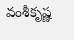వంశీకృష్ణ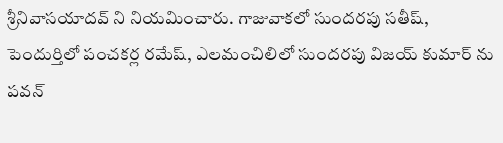శ్రీనివాసయాదవ్ ని నియమించారు. గాజువాకలో సుందరపు సతీష్, పెందుర్తిలో పంచకర్ల రమేష్, ఎలమంచిలిలో సుందరపు విజయ్ కుమార్ ను పవన్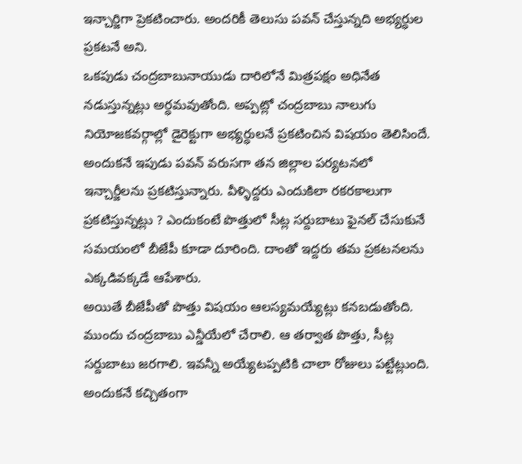ఇన్చార్జిగా ప్రెకటించారు. అందరికీ తెలుసు పవన్ చేస్తున్నది అభ్యర్ధుల ప్రకటనే అని.
ఒకపుడు చంద్రబాబునాయుడు దారిలోనే మిత్రపక్షం అధినేత నడుస్తున్నట్లు అర్ధమవుతోంది. అప్పట్లో చంద్రబాబు నాలుగు నియోజకవర్గాల్లో డైరెక్టుగా అభ్యర్ధులనే ప్రకటించిన విషయం తెలిసిందే. అందుకనే ఇపుడు పవన్ వరుసగా తన జిల్లాల పర్యటనలో ఇన్చార్జీలను ప్రకటిస్తున్నారు. వీళ్ళిద్దరు ఎందుకిలా రకరకాలుగా ప్రకటిస్తున్నట్లు ? ఎందుకంటే పొత్తులో సీట్ల సర్దుబాటు ఫైనల్ చేసుకునే సమయంలో బీజేపీ కూడా దూరింది. దాంతో ఇద్దరు తమ ప్రకటనలను ఎక్కడివక్కడే ఆపేశారు.
అయితే బీజేపీతో పొత్తు విషయం ఆలస్యమయ్యేట్లు కనబడుతోంది. ముందు చంద్రబాబు ఎన్డీయేలో చేరాలి. ఆ తర్వాత పొత్తు, సీట్ల సర్దుబాటు జరగాలి. ఇవన్నీ అయ్యేటప్పటికి చాలా రోజులు పట్టేట్లుంది. అందుకనే కచ్చితంగా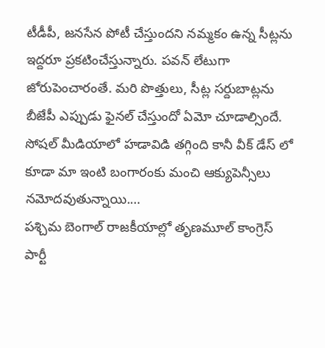టీడీపీ, జనసేన పోటీ చేస్తుందని నమ్మకం ఉన్న సీట్లను ఇద్దరూ ప్రకటించేస్తున్నారు. పవన్ లేటుగా జోరుపెంచారంతే. మరి పొత్తులు, సీట్ల సర్దుబాట్లను బీజేపీ ఎప్పుడు ఫైనల్ చేస్తుందో ఏమో చూడాల్సిందే.
సోషల్ మీడియాలో హడావిడి తగ్గింది కానీ వీక్ డేస్ లో కూడా మా ఇంటి బంగారంకు మంచి ఆక్యుపెన్సీలు నమోదవుతున్నాయి.…
పశ్చిమ బెంగాల్ రాజకీయాల్లో తృణమూల్ కాంగ్రెస్ పార్టీ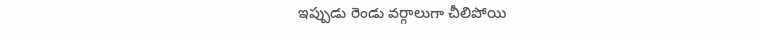ఇప్పుడు రెండు వర్గాలుగా చీలిపోయి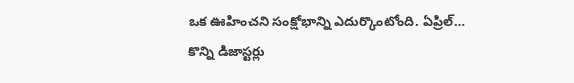ఒక ఊహించని సంక్షోభాన్ని ఎదుర్కొంటోంది. ఏప్రిల్…
కొన్ని డిజాస్టర్లు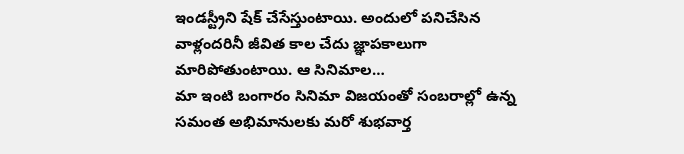ఇండస్ట్రీని షేక్ చేసేస్తుంటాయి. అందులో పనిచేసిన వాళ్లందరినీ జీవిత కాల చేదు జ్ఞాపకాలుగా మారిపోతుంటాయి. ఆ సినిమాల…
మా ఇంటి బంగారం సినిమా విజయంతో సంబరాల్లో ఉన్న సమంత అభిమానులకు మరో శుభవార్త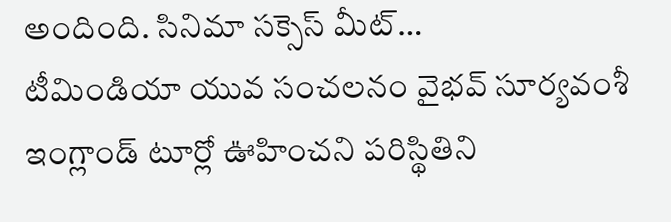అందింది. సినిమా సక్సెస్ మీట్…
టీమిండియా యువ సంచలనం వైభవ్ సూర్యవంశీ ఇంగ్లాండ్ టూర్లో ఊహించని పరిస్థితిని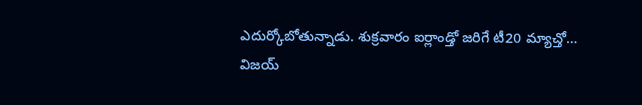ఎదుర్కోబోతున్నాడు. శుక్రవారం ఐర్లాండ్తో జరిగే టీ20 మ్యాచ్తో…
విజయ్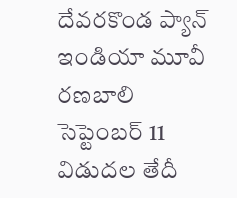దేవరకొండ ప్యాన్ ఇండియా మూవీ రణబాలి సెప్టెంబర్ 11 విడుదల తేదీ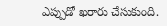ఎప్పుడో ఖరారు చేసుకుంది.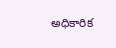అధికారిక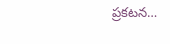ప్రకటన…